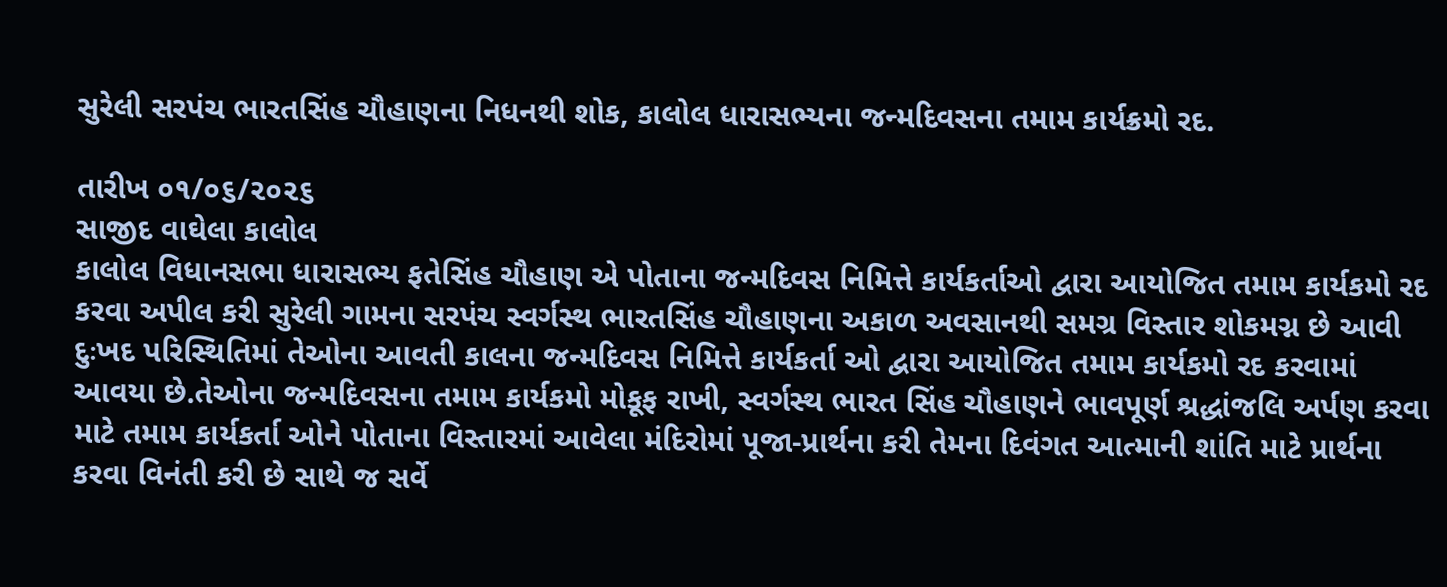સુરેલી સરપંચ ભારતસિંહ ચૌહાણના નિધનથી શોક, કાલોલ ધારાસભ્યના જન્મદિવસના તમામ કાર્યક્રમો રદ.

તારીખ ૦૧/૦૬/૨૦૨૬
સાજીદ વાઘેલા કાલોલ
કાલોલ વિધાનસભા ધારાસભ્ય ફતેસિંહ ચૌહાણ એ પોતાના જન્મદિવસ નિમિત્તે કાર્યકર્તાઓ દ્વારા આયોજિત તમામ કાર્યકમો રદ કરવા અપીલ કરી સુરેલી ગામના સરપંચ સ્વર્ગસ્થ ભારતસિંહ ચૌહાણના અકાળ અવસાનથી સમગ્ર વિસ્તાર શોકમગ્ન છે આવી દુઃખદ પરિસ્થિતિમાં તેઓના આવતી કાલના જન્મદિવસ નિમિત્તે કાર્યકર્તા ઓ દ્વારા આયોજિત તમામ કાર્યકમો રદ કરવામાં આવયા છે.તેઓના જન્મદિવસના તમામ કાર્યકમો મોકૂફ રાખી, સ્વર્ગસ્થ ભારત સિંહ ચૌહાણને ભાવપૂર્ણ શ્રદ્ધાંજલિ અર્પણ કરવા માટે તમામ કાર્યકર્તા ઓને પોતાના વિસ્તારમાં આવેલા મંદિરોમાં પૂજા-પ્રાર્થના કરી તેમના દિવંગત આત્માની શાંતિ માટે પ્રાર્થના કરવા વિનંતી કરી છે સાથે જ સર્વે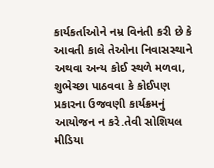કાર્યકર્તાઓને નમ્ર વિનંતી કરી છે કે આવતી કાલે તેઓના નિવાસસ્થાને અથવા અન્ય કોઈ સ્થળે મળવા, શુભેચ્છા પાઠવવા કે કોઈપણ પ્રકારના ઉજવણી કાર્યક્રમનું આયોજન ન કરે.તેવી સોશિયલ મીડિયા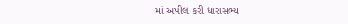માં અપીલ કરી ધારાસભ્ય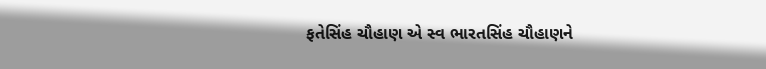ફતેસિંહ ચૌહાણ એ સ્વ ભારતસિંહ ચૌહાણને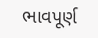ભાવપૂર્ણ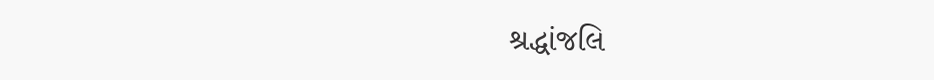શ્રદ્ધાંજલિ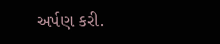અર્પણ કરી.